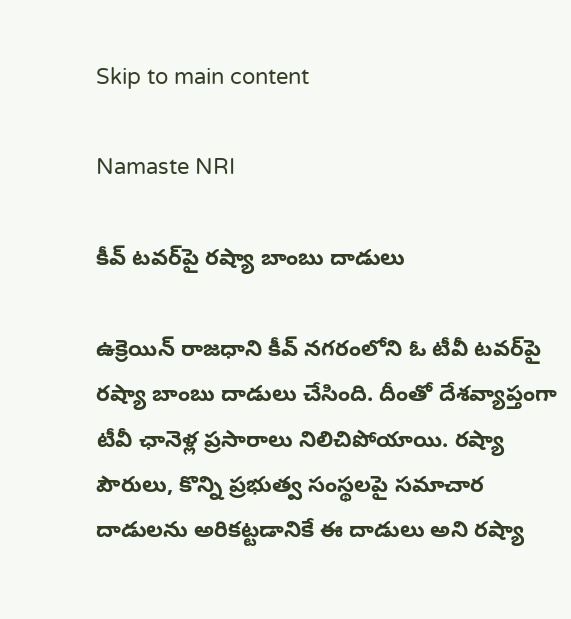Skip to main content

Namaste NRI

కీవ్‌ టవర్‌పై రష్యా బాంబు దాడులు

ఉక్రెయిన్‌ రాజధాని కీవ్‌ నగరంలోని ఓ టీవీ టవర్‌పై రష్యా బాంబు దాడులు చేసింది. దీంతో దేశవ్యాప్తంగా టీవీ ఛానెళ్ల ప్రసారాలు నిలిచిపోయాయి. రష్యా పౌరులు, కొన్ని ప్రభుత్వ సంస్థలపై సమాచార దాడులను అరికట్టడానికే ఈ దాడులు అని రష్యా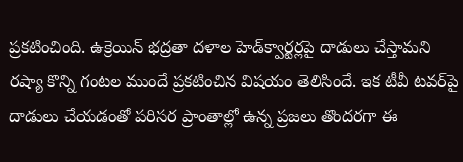ప్రకటించింది. ఉక్రెయిన్‌ భద్రతా దళాల హెడ్‌క్వార్టర్లపై దాడులు చేస్తామని రష్యా కొన్ని గంటల ముందే ప్రకటించిన విషయం తెలిసిందే. ఇక టీవీ టవర్‌పై దాడులు చేయడంతో పరిసర ప్రాంతాల్లో ఉన్న ప్రజలు తొందరగా ఈ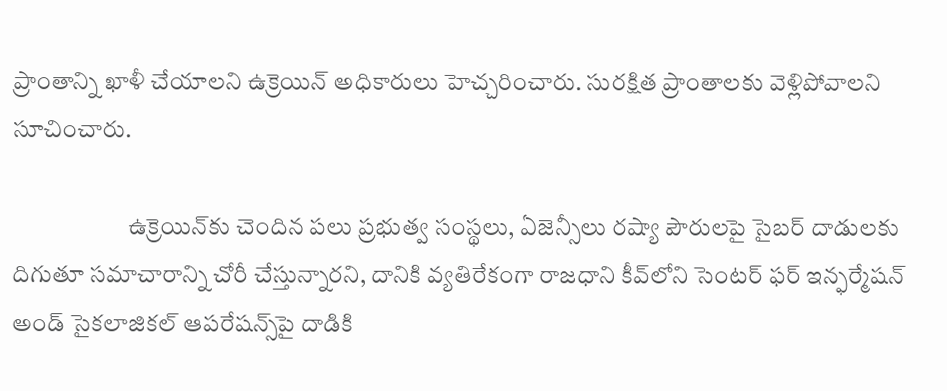ప్రాంతాన్ని ఖాళీ చేయాలని ఉక్రెయిన్‌ అధికారులు హెచ్చరించారు. సురక్షిత ప్రాంతాలకు వెళ్లిపోవాలని సూచించారు.

                        ఉక్రెయిన్‌కు చెందిన పలు ప్రభుత్వ సంస్థలు, ఏజెన్సీలు రష్యా పౌరులపై సైబర్‌ దాడులకు దిగుతూ సమాచారాన్ని చోరీ చేస్తున్నారని, దానికి వ్యతిరేకంగా రాజధాని కీవ్‌లోని సెంటర్‌ ఫర్‌ ఇన్ఫర్మేషన్‌ అండ్‌ సైకలాజికల్‌ ఆపరేషన్స్‌పై దాడికి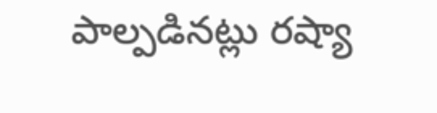పాల్పడినట్లు రష్యా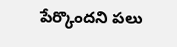పేర్కొందని పలు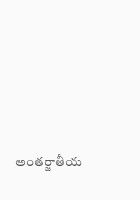అంతర్జాతీయ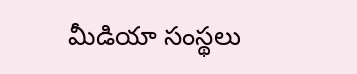మీడియా సంస్థలు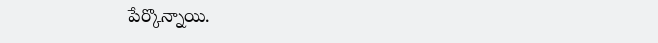పేర్కొన్నాయి.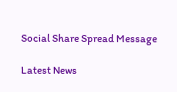Social Share Spread Message

Latest News